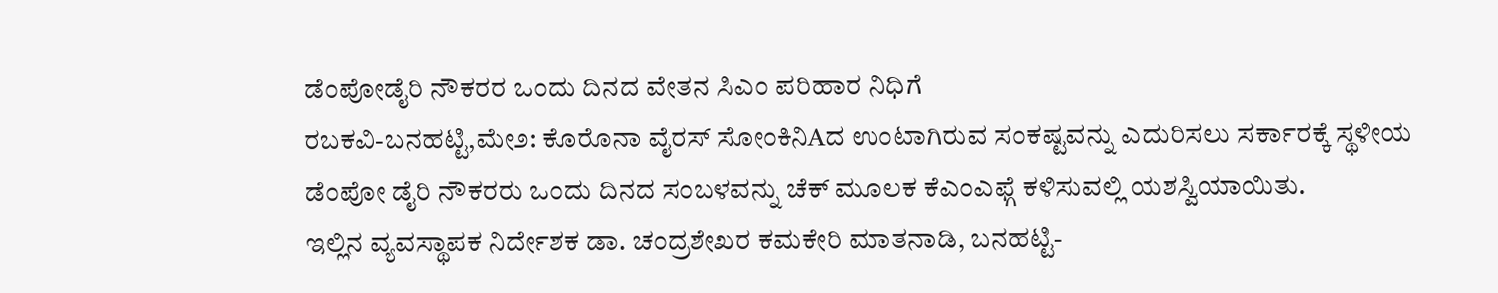ಡೆಂಪೋಡೈರಿ ನೌಕರರ ಒಂದು ದಿನದ ವೇತನ ಸಿಎಂ ಪರಿಹಾರ ನಿಧಿಗೆ
ರಬಕವಿ-ಬನಹಟ್ಟಿ,ಮೇ೨: ಕೊರೊನಾ ವೈರಸ್ ಸೋಂಕಿನಿAದ ಉಂಟಾಗಿರುವ ಸಂಕಷ್ಟವನ್ನು ಎದುರಿಸಲು ಸರ್ಕಾರಕ್ಕೆ ಸ್ಥಳೀಯ ಡೆಂಪೋ ಡೈರಿ ನೌಕರರು ಒಂದು ದಿನದ ಸಂಬಳವನ್ನು ಚೆಕ್ ಮೂಲಕ ಕೆಎಂಎಫ್ಗೆ ಕಳಿಸುವಲ್ಲಿ ಯಶಸ್ವಿಯಾಯಿತು.
ಇಲ್ಲಿನ ವ್ಯವಸ್ಥಾಪಕ ನಿರ್ದೇಶಕ ಡಾ. ಚಂದ್ರಶೇಖರ ಕಮಕೇರಿ ಮಾತನಾಡಿ, ಬನಹಟ್ಟಿ-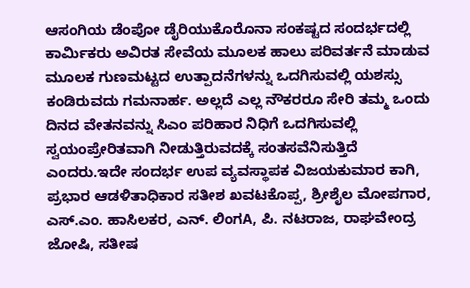ಆಸಂಗಿಯ ಡೆಂಪೋ ಡೈರಿಯುಕೊರೊನಾ ಸಂಕಷ್ಟದ ಸಂದರ್ಭದಲ್ಲಿ ಕಾರ್ಮಿಕರು ಅವಿರತ ಸೇವೆಯ ಮೂಲಕ ಹಾಲು ಪರಿವರ್ತನೆ ಮಾಡುವ ಮೂಲಕ ಗುಣಮಟ್ಟದ ಉತ್ಪಾದನೆಗಳನ್ನು ಒದಗಿಸುವಲ್ಲಿ ಯಶಸ್ಸು ಕಂಡಿರುವದು ಗಮನಾರ್ಹ. ಅಲ್ಲದೆ ಎಲ್ಲ ನೌಕರರೂ ಸೇರಿ ತಮ್ಮ ಒಂದು ದಿನದ ವೇತನವನ್ನು ಸಿಎಂ ಪರಿಹಾರ ನಿಧಿಗೆ ಒದಗಿಸುವಲ್ಲಿ ಸ್ವಯಂಪ್ರೇರಿತವಾಗಿ ನೀಡುತ್ತಿರುವದಕ್ಕೆ ಸಂತಸವೆನಿಸುತ್ತಿದೆ ಎಂದರು.ಇದೇ ಸಂದರ್ಭ ಉಪ ವ್ಯವಸ್ಥಾಪಕ ವಿಜಯಕುಮಾರ ಕಾಗಿ, ಪ್ರಭಾರ ಆಡಳಿತಾಧಿಕಾರ ಸತೀಶ ಖವಟಕೊಪ್ಪ, ಶ್ರೀಶೈಲ ಮೋಪಗಾರ, ಎಸ್.ಎಂ. ಹಾಸಿಲಕರ, ಎನ್. ಲಿಂಗA, ಪಿ. ನಟರಾಜ, ರಾಘವೇಂದ್ರ ಜೋಷಿ, ಸತೀಷ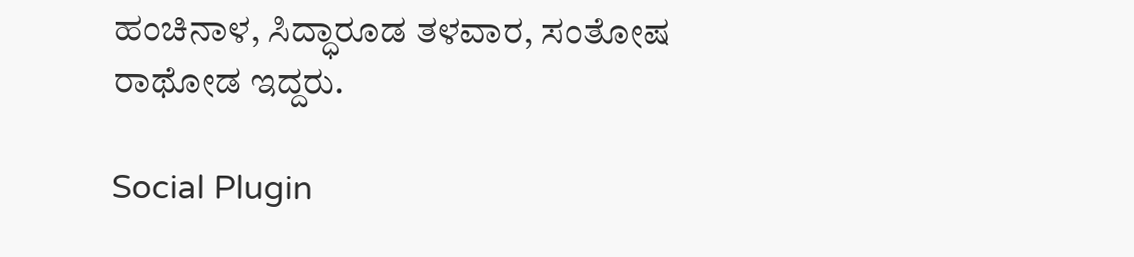ಹಂಚಿನಾಳ, ಸಿದ್ಧಾರೂಡ ತಳವಾರ, ಸಂತೋಷ ರಾಥೋಡ ಇದ್ದರು.

Social Plugin